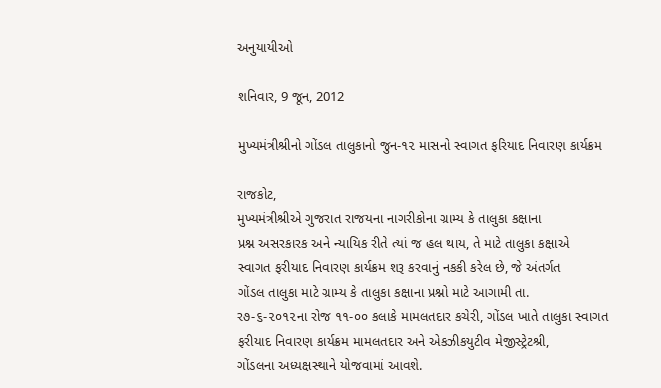અનુયાયીઓ

શનિવાર, 9 જૂન, 2012

મુખ્યમંત્રીશ્રીનો ગોંડલ તાલુકાનો જુન-૧૨ માસનો સ્વાગત ફરિયાદ નિવારણ કાર્યક્રમ

રાજકોટ,
મુખ્યમંત્રીશ્રીએ ગુજરાત રાજયના નાગરીકોના ગ્રામ્ય કે તાલુકા કક્ષાના
પ્રશ્ન અસરકારક અને ન્યાયિક રીતે ત્યાં જ હલ થાય, તે માટે તાલુકા કક્ષાએ
સ્વાગત ફરીયાદ નિવારણ કાર્યક્રમ શરૂ કરવાનું નકકી કરેલ છે, જે અંતર્ગત
ગોંડલ તાલુકા માટે ગ્રામ્ય કે તાલુકા કક્ષાના પ્રશ્નો માટે આગામી તા.
ર૭-૬-૨૦૧૨ના રોજ ૧૧-૦૦ કલાકે મામલતદાર કચેરી, ગોંડલ ખાતે તાલુકા સ્વાગત
ફરીયાદ નિવારણ કાર્યક્રમ મામલતદાર અને એકઝીકયુટીવ મેજીસ્ટ્રેટશ્રી,
ગોંડલના અધ્યક્ષસ્થાને યોજવામાં આવશે.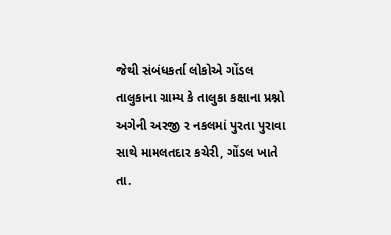જેથી સંબંધકર્તા લોકોએ ગોંડલ તાલુકાના ગ્રામ્ય કે તાલુકા કક્ષાના પ્રશ્નો
અગેની અરજી ર નકલમાં પુરતા પુરાવા સાથે મામલતદાર કચેરી, ગોંડલ ખાતે તા.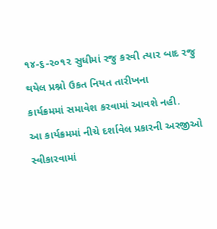૧૪-૬-૨૦૧૨ સુધીમાં રજુ કરવી ત્યાર બાદ રજુ થયેલ પ્રશ્નો ઉકત નિયત તારીખના
કાર્યક્રમમાં સમાવેશ કરવામાં આવશે નહી.
આ કાર્યક્રમમાં નીચે દર્શાવેલ પ્રકારની અરજીઓ સ્વીકારવામાં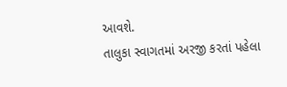આવશે.
તાલુકા સ્વાગતમાં અરજી કરતાં પહેલા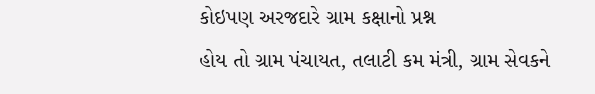કોઇપણ અરજદારે ગ્રામ કક્ષાનો પ્રશ્ન
હોય તો ગ્રામ પંચાયત, તલાટી કમ મંત્રી, ગ્રામ સેવકને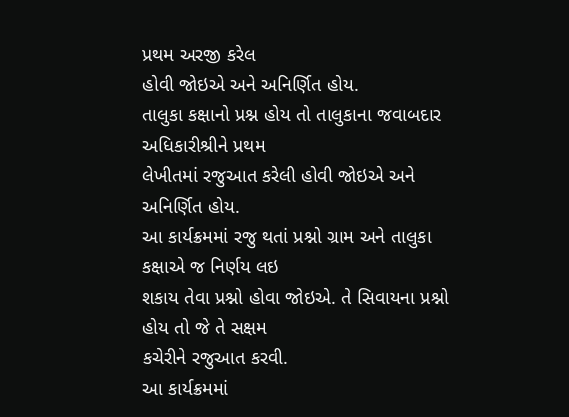પ્રથમ અરજી કરેલ
હોવી જોઇએ અને અનિર્ણિત હોય.
તાલુકા કક્ષાનો પ્રશ્ન હોય તો તાલુકાના જવાબદાર અધિકારીશ્રીને પ્રથમ
લેખીતમાં રજુઆત કરેલી હોવી જોઇએ અને અનિર્ણિત હોય.
આ કાર્યક્રમમાં રજુ થતાં પ્રશ્નો ગ્રામ અને તાલુકા કક્ષાએ જ નિર્ણય લઇ
શકાય તેવા પ્રશ્નો હોવા જોઇએ. તે સિવાયના પ્રશ્નો હોય તો જે તે સક્ષમ
કચેરીને રજુઆત કરવી.
આ કાર્યક્રમમાં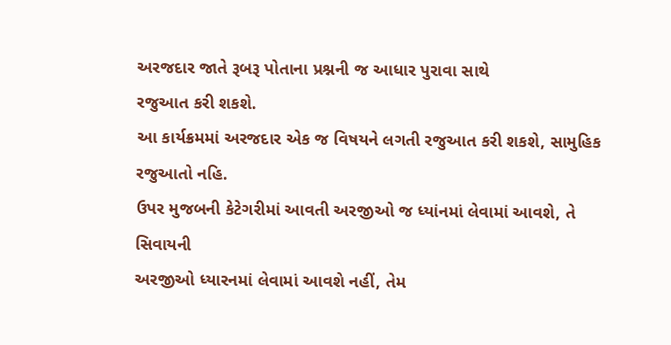અરજદાર જાતે રૂબરૂ પોતાના પ્રશ્નની જ આધાર પુરાવા સાથે
રજુઆત કરી શકશે.
આ કાર્યક્રમમાં અરજદાર એક જ વિષયને લગતી રજુઆત કરી શકશે, સામુહિક રજુઆતો નહિ.
ઉપર મુજબની કેટેગરીમાં આવતી અરજીઓ જ ધ્યાંનમાં લેવામાં આવશે, તે સિવાયની
અરજીઓ ધ્યારનમાં લેવામાં આવશે નહીં, તેમ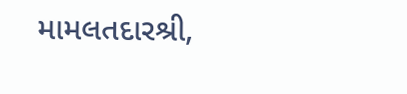મામલતદારશ્રી,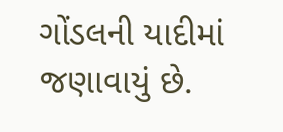ગોંડલની યાદીમાં
જણાવાયું છે.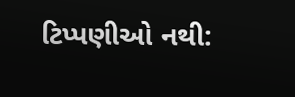ટિપ્પણીઓ નથી: